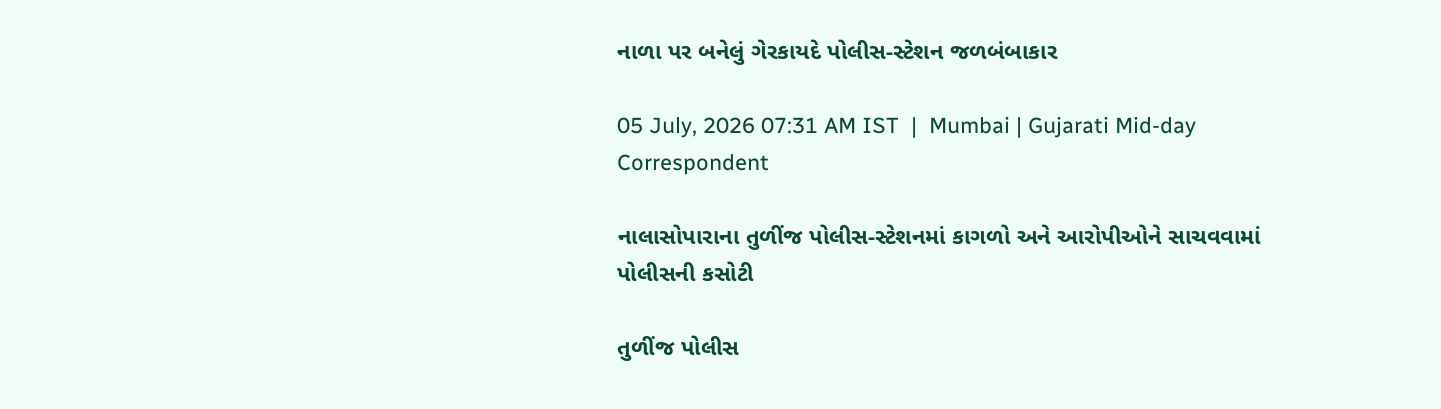નાળા પર બનેલું ગેરકાયદે પોલીસ-સ્ટેશન જળબંબાકાર

05 July, 2026 07:31 AM IST  |  Mumbai | Gujarati Mid-day Correspondent

નાલાસોપારાના તુળીંજ પોલીસ-સ્ટેશનમાં કાગળો અને આરોપીઓને સાચવવામાં પોલીસની કસોટી

તુળીંજ પોલીસ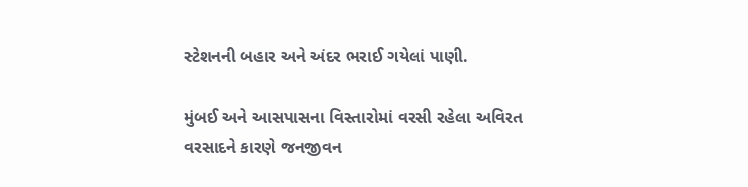સ્ટેશનની બહાર અને અંદર ભરાઈ ગયેલાં પાણી.

મુંબઈ અને આસપાસના વિસ્તારોમાં વરસી રહેલા અવિરત વરસાદને કારણે જનજીવન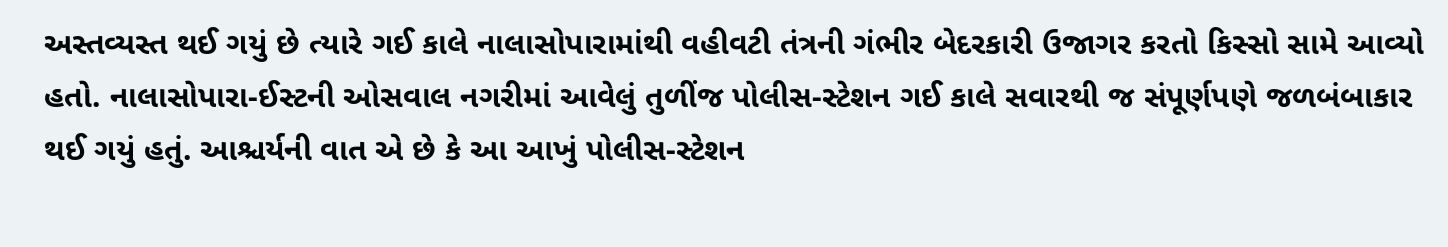અસ્તવ્યસ્ત થઈ ગયું છે ત્યારે ગઈ કાલે નાલાસોપારામાંથી વહીવટી તંત્રની ગંભીર બેદરકારી ઉજાગર કરતો કિસ્સો સામે આવ્યો હતો. નાલાસોપારા-ઈસ્ટની ઓસવાલ નગરીમાં આવેલું તુળીંજ પોલીસ-સ્ટેશન ગઈ કાલે સવારથી જ સંપૂર્ણપણે જળબંબાકાર થઈ ગયું હતું. આશ્ચર્યની વાત એ છે કે આ આખું પોલીસ-સ્ટેશન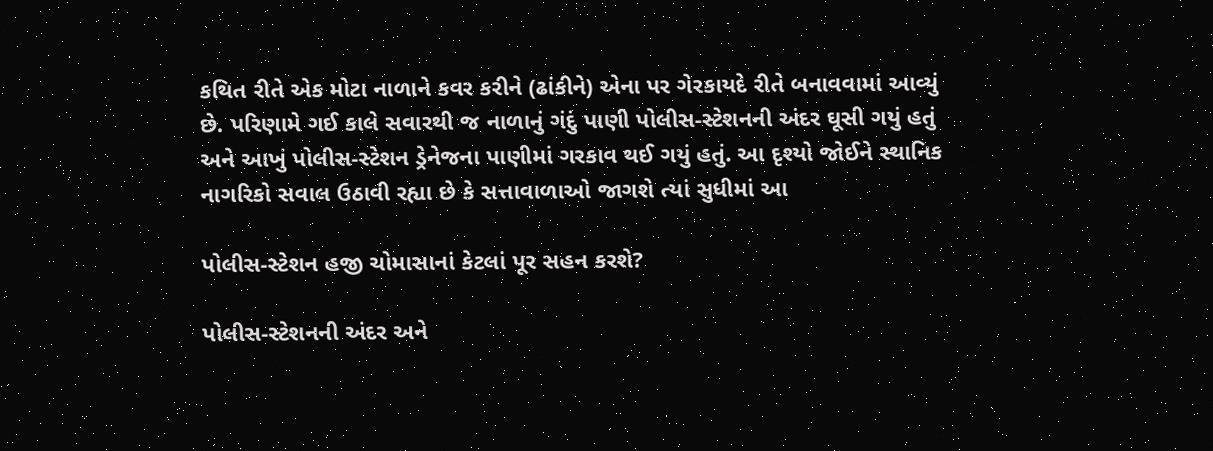કથિત રીતે એક મોટા નાળાને કવર કરીને (ઢાંકીને) એના પર ગેરકાયદે રીતે બનાવવામાં આવ્યું છે. પરિણામે ગઈ કાલે સવારથી જ નાળાનું ગંદું પાણી પોલીસ-સ્ટેશનની અંદર ઘૂસી ગયું હતું અને આખું પોલીસ-સ્ટેશન ડ્રેનેજના પાણીમાં ગરકાવ થઈ ગયું હતું. આ દૃશ્યો જોઈને સ્થાનિક નાગરિકો સવાલ ઉઠાવી રહ્યા છે કે સત્તાવાળાઓ જાગશે ત્યાં સુધીમાં આ

પોલીસ-સ્ટેશન હજી ચોમાસાનાં કેટલાં પૂર સહન કરશે?

પોલીસ-સ્ટેશનની અંદર અને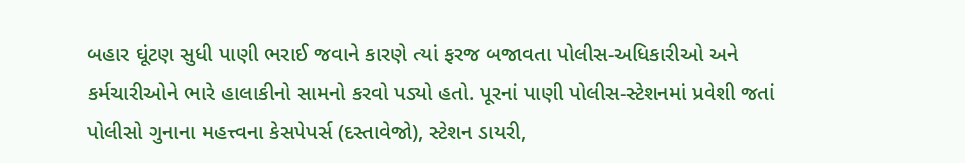બહાર ઘૂંટણ સુધી પાણી ભરાઈ જવાને કારણે ત્યાં ફરજ બજાવતા પોલીસ-અધિકારીઓ અને કર્મચારીઓને ભારે હાલાકીનો સામનો કરવો પડ્યો હતો. પૂરનાં પાણી પોલીસ-સ્ટેશનમાં પ્રવેશી જતાં પોલીસો ગુનાના મહત્ત્વના કેસપેપર્સ (દસ્તાવેજો), સ્ટેશન ડાયરી,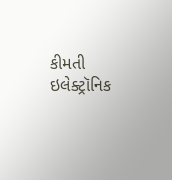કીમતી ઇલેક્ટ્રૉનિક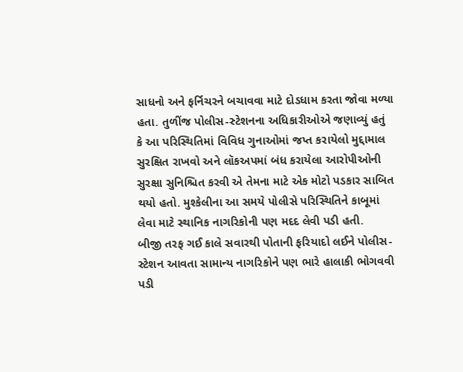સાધનો અને ફર્નિચરને બચાવવા માટે દોડધામ કરતા જોવા મળ્યા હતા. તુળીંજ પોલીસ-સ્ટેશનના અધિકારીઓએ જણાવ્યું હતું કે આ પરિસ્થિતિમાં વિવિધ ગુનાઓમાં જપ્ત કરાયેલો મુદ્દામાલ સુરક્ષિત રાખવો અને લૉકઅપમાં બંધ કરાયેલા આરોપીઓની સુરક્ષા સુનિશ્ચિત કરવી એ તેમના માટે એક મોટો પડકાર સાબિત થયો હતો. મુશ્કેલીના આ સમયે પોલીસે પરિસ્થિતિને કાબૂમાં લેવા માટે સ્થાનિક નાગરિકોની પણ મદદ લેવી પડી હતી.
બીજી તરફ ગઈ કાલે સવારથી પોતાની ફરિયાદો લઈને પોલીસ-સ્ટેશન આવતા સામાન્ય નાગરિકોને પણ ભારે હાલાકી ભોગવવી પડી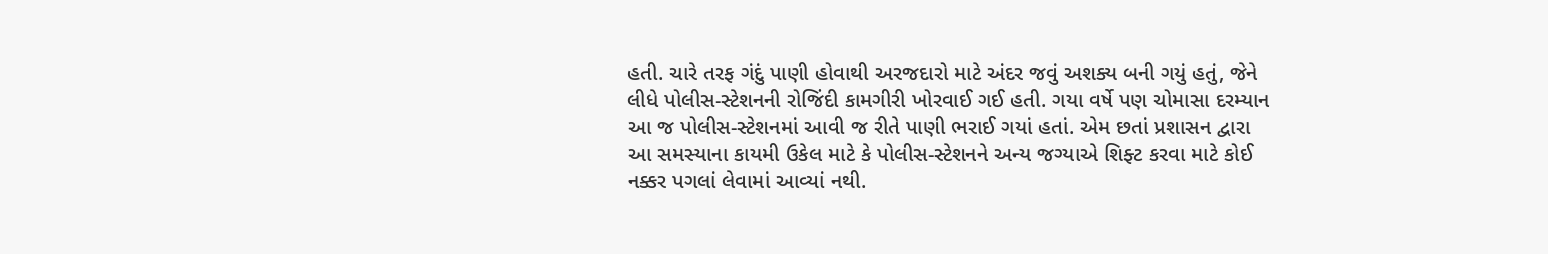હતી. ચારે તરફ ગંદું પાણી હોવાથી અરજદારો માટે અંદર જવું અશક્ય બની ગયું હતું, જેને લીધે પોલીસ-સ્ટેશનની રોજિંદી કામગીરી ખોરવાઈ ગઈ હતી. ગયા વર્ષે પણ ચોમાસા દરમ્યાન આ જ પોલીસ-સ્ટેશનમાં આવી જ રીતે પાણી ભરાઈ ગયાં હતાં. એમ છતાં પ્રશાસન દ્વારા આ સમસ્યાના કાયમી ઉકેલ માટે કે પોલીસ-સ્ટેશનને અન્ય જગ્યાએ શિફ્ટ કરવા માટે કોઈ નક્કર પગલાં લેવામાં આવ્યાં નથી.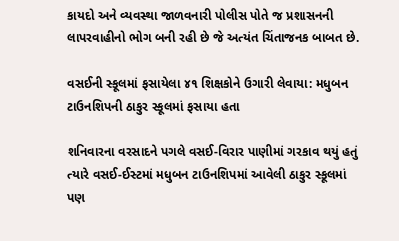કાયદો અને વ્યવસ્થા જાળવનારી પોલીસ પોતે જ પ્રશાસનની લાપરવાહીનો ભોગ બની રહી છે જે અત્યંત ચિંતાજનક બાબત છે.

વસઈની સ્કૂલમાં ફસાયેલા ૪૧ શિક્ષકોને ઉગારી લેવાયા: મધુબન ટાઉનશિપની ઠાકુર સ્કૂલમાં ફસાયા હતા

શનિવારના વરસાદને પગલે વસઈ-વિરાર પાણીમાં ગરકાવ થયું હતું ત્યારે વસઈ-ઈસ્ટમાં મધુબન ટાઉનશિપમાં આવેલી ઠાકુર સ્કૂલમાં પણ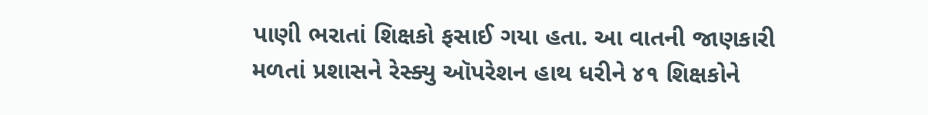પાણી ભરાતાં શિક્ષકો ફસાઈ ગયા હતા. આ વાતની જાણકારી મળતાં પ્રશાસને રેસ્ક્યુ ઑપરેશન હાથ ધરીને ૪૧ શિક્ષકોને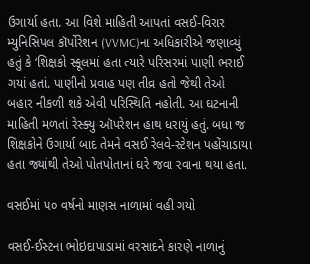ઉગાર્યા હતા. આ વિશે માહિતી આપતાં વસઈ-વિરાર મ્યુનિસિપલ કૉર્પોરેશન (VVMC)ના અધિકારીએ જણાવ્યું હતું કે ‘શિક્ષકો સ્કૂલમાં હતા ત્યારે પરિસરમાં પાણી ભરાઈ ગયાં હતાં. પાણીનો પ્રવાહ પણ તીવ્ર હતો જેથી તેઓ બહાર નીકળી શકે એવી પરિસ્થિતિ નહોતી. આ ઘટનાની માહિતી મળતાં રેસ્ક્યુ ઑપરેશન હાથ ધરાયું હતું. બધા જ શિક્ષકોને ઉગાર્યા બાદ તેમને વસઈ રેલવે-સ્ટેશન પહોંચાડાયા હતા જ્યાંથી તેઓ પોતપોતાનાં ઘરે જવા રવાના થયા હતા.

વસઈમાં ૫૦ વર્ષનો માણસ નાળામાં વહી ગયો

વસઈ-ઈસ્ટના ભોઇદાપાડામાં વરસાદને કારણે નાળાનું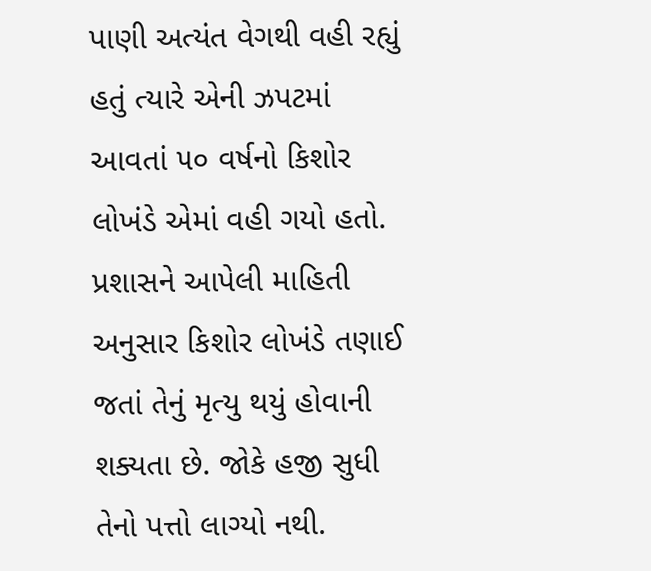પાણી અત્યંત વેગથી વહી રહ્યું હતું ત્યારે એની ઝપટમાં આવતાં ૫૦ વર્ષનો કિશોર લોખંડે એમાં વહી ગયો હતો. પ્રશાસને આપેલી માહિતી અનુસાર કિશોર લોખંડે તણાઈ જતાં તેનું મૃત્યુ થયું હોવાની શક્યતા છે. જોકે હજી સુધી તેનો પત્તો લાગ્યો નથી.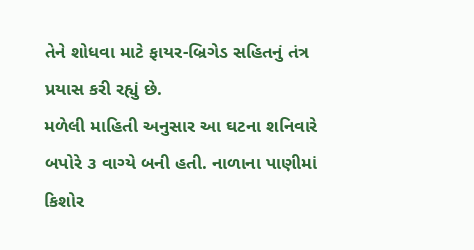તેને શોધવા માટે ફાયર-બ્રિગેડ સહિતનું તંત્ર પ્રયાસ કરી રહ્યું છે.
મળેલી માહિતી અનુસાર આ ઘટના શનિવારે બપોરે ૩ વાગ્યે બની હતી. નાળાના પાણીમાં કિશોર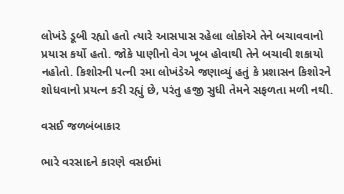લોખંડે ડૂબી રહ્યો હતો ત્યારે આસપાસ રહેલા લોકોએ તેને બચાવવાનો પ્રયાસ કર્યો હતો. જોકે પાણીનો વેગ ખૂબ હોવાથી તેને બચાવી શકાયો નહોતો. કિશોરની પત્ની રમા લોખંડેએ જણાવ્યું હતું કે પ્રશાસન કિશોરને શોધવાનો પ્રયત્ન કરી રહ્યું છે, પરંતુ હજી સુધી તેમને સફળતા મળી નથી.

વસઈ જળબંબાકાર

ભારે વરસાદને કારણે વસઈમાં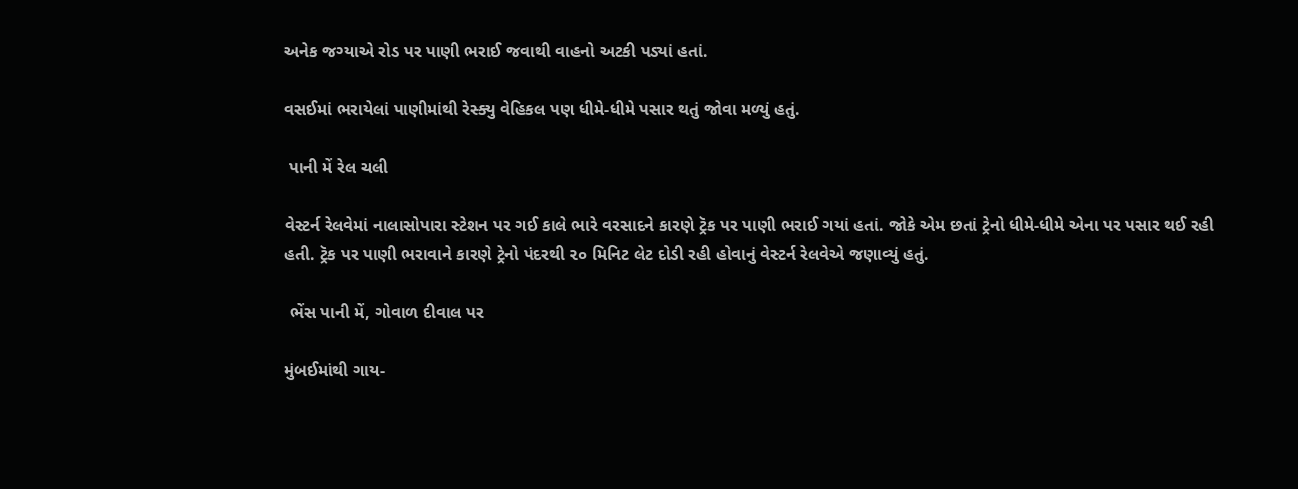અનેક જગ્યાએ રોડ પર પાણી ભરાઈ જવાથી વાહનો અટકી પડ્યાં હતાં.

વસઈમાં ભરાયેલાં પાણીમાંથી રેસ્ક્યુ વેહિકલ પણ ધીમે-ધીમે પસાર થતું જોવા મળ્યું હતું.

 પાની મેં રેલ ચલી

વેસ્ટર્ન રેલવેમાં નાલાસોપારા સ્ટેશન પર ગઈ કાલે ભારે વરસાદને કારણે ટ્રૅક પર પાણી ભરાઈ ગયાં હતાં. જોકે એમ છતાં ટ્રેનો ધીમે-ધીમે એના પર પસાર થઈ રહી હતી. ટ્રૅક પર પાણી ભરાવાને કારણે ટ્રેનો પંદરથી ૨૦ મિનિટ લેટ દોડી રહી હોવાનું વેસ્ટર્ન રેલવેએ જણાવ્યું હતું.

 ભેંસ પાની મેં, ગોવાળ દીવાલ પર

મુંબઈમાંથી ગાય-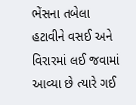ભેંસના તબેલા હટાવીને વસઈ અને વિરારમાં લઈ જવામાં આવ્યા છે ત્યારે ગઈ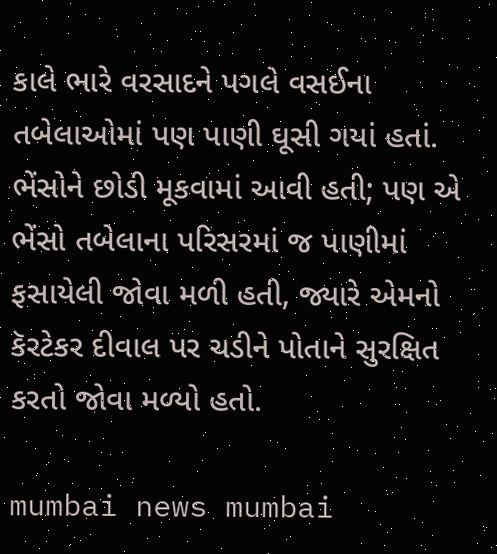કાલે ભારે વરસાદને પગલે વસઈના તબેલાઓમાં પણ પાણી ઘૂસી ગયાં હતાં. ભેંસોને છોડી મૂકવામાં આવી હતી; પણ એ ભેંસો તબેલાના પરિસરમાં જ પાણીમાં ફસાયેલી જોવા મળી હતી, જ્યારે એમનો કૅરટેકર દીવાલ પર ચડીને પોતાને સુરક્ષિત કરતો જોવા મળ્યો હતો.

mumbai news mumbai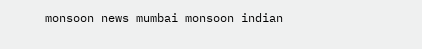monsoon news mumbai monsoon indian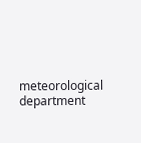meteorological department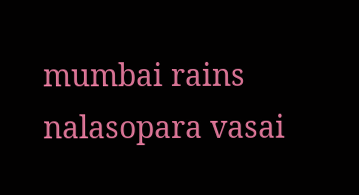mumbai rains nalasopara vasai